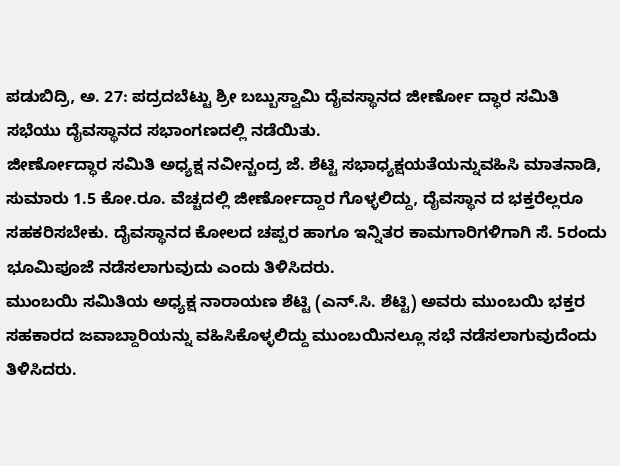ಪಡುಬಿದ್ರಿ, ಅ. 27: ಪದ್ರದಬೆಟ್ಟು ಶ್ರೀ ಬಬ್ಬುಸ್ವಾಮಿ ದೈವಸ್ಥಾನದ ಜೀರ್ಣೋ ದ್ಧಾರ ಸಮಿತಿ ಸಭೆಯು ದೈವಸ್ಥಾನದ ಸಭಾಂಗಣದಲ್ಲಿ ನಡೆಯಿತು.
ಜೀರ್ಣೋದ್ಧಾರ ಸಮಿತಿ ಅಧ್ಯಕ್ಷ ನವೀನ್ಚಂದ್ರ ಜೆ. ಶೆಟ್ಟಿ ಸಭಾಧ್ಯಕ್ಷಯತೆಯನ್ನುವಹಿಸಿ ಮಾತನಾಡಿ, ಸುಮಾರು 1.5 ಕೋ.ರೂ. ವೆಚ್ಚದಲ್ಲಿ ಜೀರ್ಣೋದ್ದಾರ ಗೊಳ್ಳಲಿದ್ದು, ದೈವಸ್ಥಾನ ದ ಭಕ್ತರೆಲ್ಲರೂ ಸಹಕರಿಸಬೇಕು. ದೈವಸ್ಥಾನದ ಕೋಲದ ಚಪ್ಪರ ಹಾಗೂ ಇನ್ನಿತರ ಕಾಮಗಾರಿಗಳಿಗಾಗಿ ಸೆ. 5ರಂದು ಭೂಮಿಪೂಜೆ ನಡೆಸಲಾಗುವುದು ಎಂದು ತಿಳಿಸಿದರು.
ಮುಂಬಯಿ ಸಮಿತಿಯ ಅಧ್ಯಕ್ಷ ನಾರಾಯಣ ಶೆಟ್ಟಿ (ಎನ್.ಸಿ. ಶೆಟ್ಟಿ) ಅವರು ಮುಂಬಯಿ ಭಕ್ತರ ಸಹಕಾರದ ಜವಾಬ್ದಾರಿಯನ್ನು ವಹಿಸಿಕೊಳ್ಳಲಿದ್ದು ಮುಂಬಯಿನಲ್ಲೂ ಸಭೆ ನಡೆಸಲಾಗುವುದೆಂದು ತಿಳಿಸಿದರು.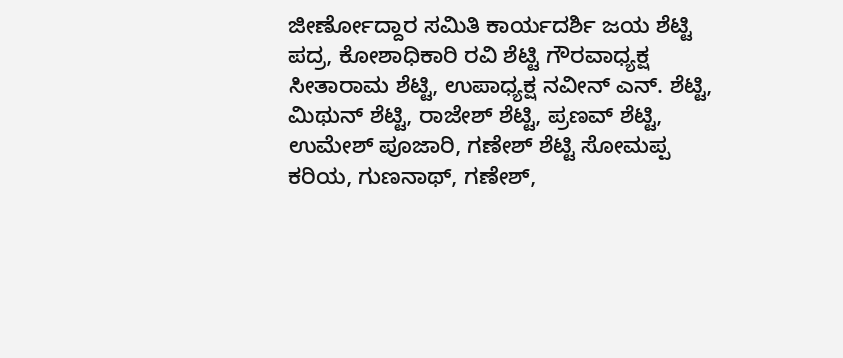ಜೀರ್ಣೋದ್ದಾರ ಸಮಿತಿ ಕಾರ್ಯದರ್ಶಿ ಜಯ ಶೆಟ್ಟಿ ಪದ್ರ, ಕೋಶಾಧಿಕಾರಿ ರವಿ ಶೆಟ್ಟಿ ಗೌರವಾಧ್ಯಕ್ಷ ಸೀತಾರಾಮ ಶೆಟ್ಟಿ, ಉಪಾಧ್ಯಕ್ಷ ನವೀನ್ ಎನ್. ಶೆಟ್ಟಿ, ಮಿಥುನ್ ಶೆಟ್ಟಿ, ರಾಜೇಶ್ ಶೆಟ್ಟಿ, ಪ್ರಣವ್ ಶೆಟ್ಟಿ, ಉಮೇಶ್ ಪೂಜಾರಿ, ಗಣೇಶ್ ಶೆಟ್ಟಿ ಸೋಮಪ್ಪ ಕರಿಯ, ಗುಣನಾಥ್, ಗಣೇಶ್,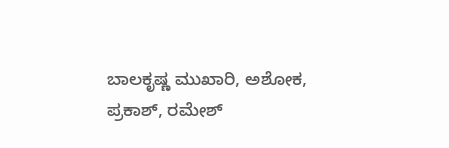ಬಾಲಕೃಷ್ಣ ಮುಖಾರಿ, ಅಶೋಕ, ಪ್ರಕಾಶ್, ರಮೇಶ್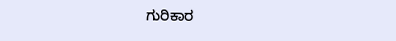ಗುರಿಕಾರ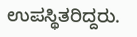ಉಪಸ್ಥಿತರಿದ್ದರು.